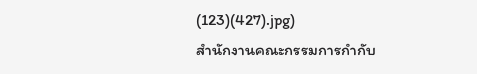(123)(427).jpg)
สำนักงานคณะกรรมการกำกับ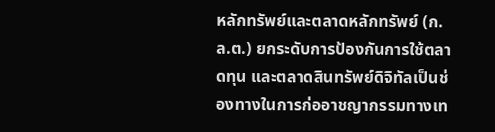หลักทรัพย์และตลาดหลักทรัพย์ (ก.ล.ต.) ยกระดับการป้องกันการใช้ตลาดทุน และตลาดสินทรัพย์ดิจิทัลเป็นช่องทางในการก่ออาชญากรรมทางเท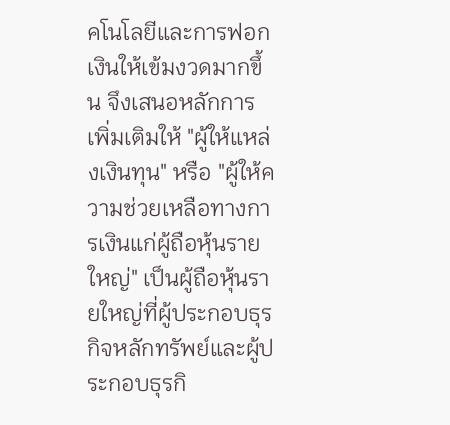คโนโลยีและการฟอกเงินให้เข้มงวดมากขึ้น จึงเสนอหลักการเพิ่มเติมให้ "ผู้ให้แหล่งเงินทุน" หรือ "ผู้ให้ความช่วยเหลือทางการเงินแก่ผู้ถือหุ้นรายใหญ่" เป็นผู้ถือหุ้นรายใหญ่ที่ผู้ประกอบธุรกิจหลักทรัพย์และผู้ประกอบธุรกิ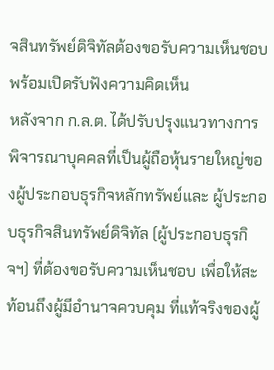จสินทรัพย์ดิจิทัลต้องขอรับความเห็นชอบ พร้อมเปิดรับฟังความคิดเห็น
หลังจาก ก.ล.ต. ได้ปรับปรุงแนวทางการพิจารณาบุคคลที่เป็นผู้ถือหุ้นรายใหญ่ของผู้ประกอบธุรกิจหลักทรัพย์และ ผู้ประกอบธุรกิจสินทรัพย์ดิจิทัล (ผู้ประกอบธุรกิจฯ) ที่ต้องขอรับความเห็นชอบ เพื่อให้สะท้อนถึงผู้มีอำนาจควบคุม ที่แท้จริงของผู้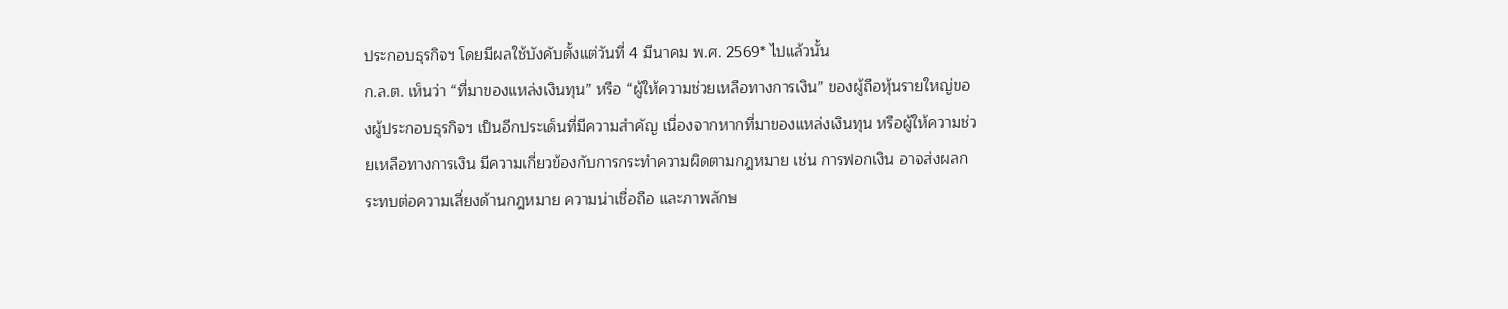ประกอบธุรกิจฯ โดยมีผลใช้บังคับตั้งแต่วันที่ 4 มีนาคม พ.ศ. 2569* ไปแล้วนั้น
ก.ล.ต. เห็นว่า “ที่มาของแหล่งเงินทุน” หรือ “ผู้ให้ความช่วยเหลือทางการเงิน” ของผู้ถือหุ้นรายใหญ่ของผู้ประกอบธุรกิจฯ เป็นอีกประเด็นที่มีความสำคัญ เนื่องจากหากที่มาของแหล่งเงินทุน หรือผู้ให้ความช่วยเหลือทางการเงิน มีความเกี่ยวข้องกับการกระทำความผิดตามกฎหมาย เช่น การฟอกเงิน อาจส่งผลกระทบต่อความเสี่ยงด้านกฎหมาย ความน่าเชื่อถือ และภาพลักษ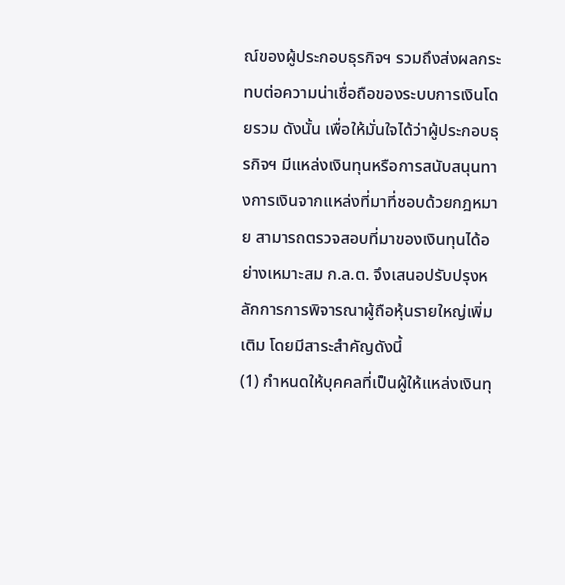ณ์ของผู้ประกอบธุรกิจฯ รวมถึงส่งผลกระทบต่อความน่าเชื่อถือของระบบการเงินโดยรวม ดังนั้น เพื่อให้มั่นใจได้ว่าผู้ประกอบธุรกิจฯ มีแหล่งเงินทุนหรือการสนับสนุนทางการเงินจากแหล่งที่มาที่ชอบด้วยกฎหมาย สามารถตรวจสอบที่มาของเงินทุนได้อย่างเหมาะสม ก.ล.ต. จึงเสนอปรับปรุงหลักการการพิจารณาผู้ถือหุ้นรายใหญ่เพิ่มเติม โดยมีสาระสำคัญดังนี้
(1) กำหนดให้บุคคลที่เป็นผู้ให้แหล่งเงินทุ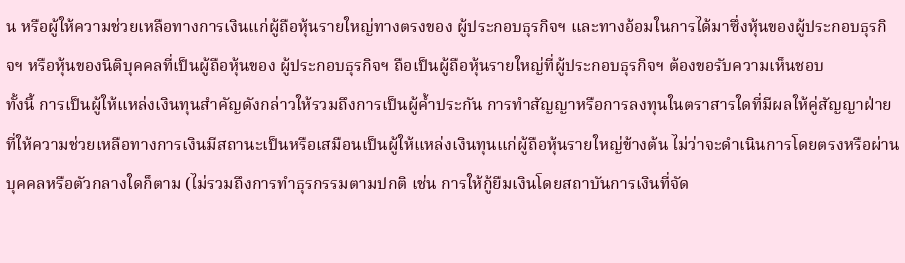น หรือผู้ให้ความช่วยเหลือทางการเงินแก่ผู้ถือหุ้นรายใหญ่ทางตรงของ ผู้ประกอบธุรกิจฯ และทางอ้อมในการได้มาซึ่งหุ้นของผู้ประกอบธุรกิจฯ หรือหุ้นของนิติบุคคลที่เป็นผู้ถือหุ้นของ ผู้ประกอบธุรกิจฯ ถือเป็นผู้ถือหุ้นรายใหญ่ที่ผู้ประกอบธุรกิจฯ ต้องขอรับความเห็นชอบ
ทั้งนี้ การเป็นผู้ให้แหล่งเงินทุนสำคัญดังกล่าวให้รวมถึงการเป็นผู้ค้ำประกัน การทำสัญญาหรือการลงทุนในตราสารใดที่มีผลให้คู่สัญญาฝ่ายที่ให้ความช่วยเหลือทางการเงินมีสถานะเป็นหรือเสมือนเป็นผู้ให้แหล่งเงินทุนแก่ผู้ถือหุ้นรายใหญ่ข้างต้น ไม่ว่าจะดำเนินการโดยตรงหรือผ่านบุคคลหรือตัวกลางใดก็ตาม (ไม่รวมถึงการทำธุรกรรมตามปกติ เช่น การให้กู้ยืมเงินโดยสถาบันการเงินที่จัด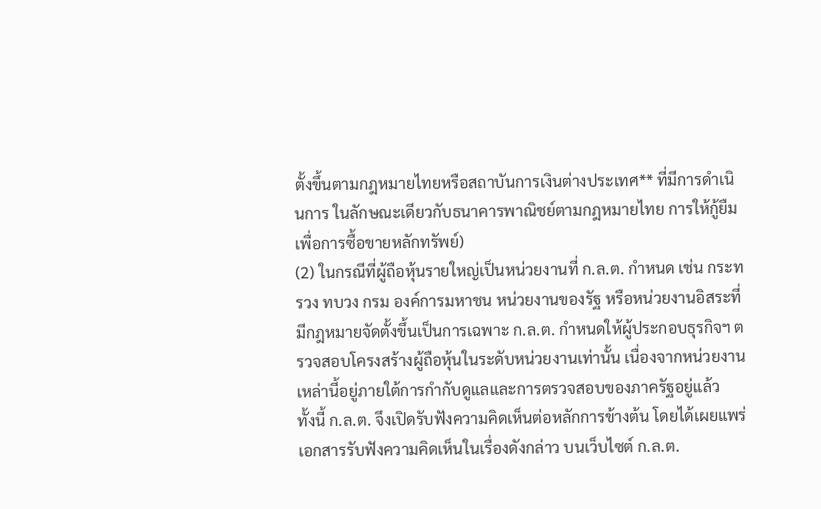ตั้งขึ้นตามกฎหมายไทยหรือสถาบันการเงินต่างประเทศ** ที่มีการดำเนินการ ในลักษณะเดียวกับธนาคารพาณิชย์ตามกฎหมายไทย การให้กู้ยืมเพื่อการซื้อขายหลักทรัพย์)
(2) ในกรณีที่ผู้ถือหุ้นรายใหญ่เป็นหน่วยงานที่ ก.ล.ต. กำหนด เช่น กระทรวง ทบวง กรม องค์การมหาชน หน่วยงานของรัฐ หรือหน่วยงานอิสระที่มีกฎหมายจัดตั้งขึ้นเป็นการเฉพาะ ก.ล.ต. กำหนดให้ผู้ประกอบธุรกิจฯ ตรวจสอบโครงสร้างผู้ถือหุ้นในระดับหน่วยงานเท่านั้น เนื่องจากหน่วยงานเหล่านี้อยู่ภายใต้การกำกับดูแลและการตรวจสอบของภาครัฐอยู่แล้ว
ทั้งนี้ ก.ล.ต. จึงเปิดรับฟังความคิดเห็นต่อหลักการข้างต้น โดยได้เผยแพร่เอกสารรับฟังความคิดเห็นในเรื่องดังกล่าว บนเว็บไซต์ ก.ล.ต.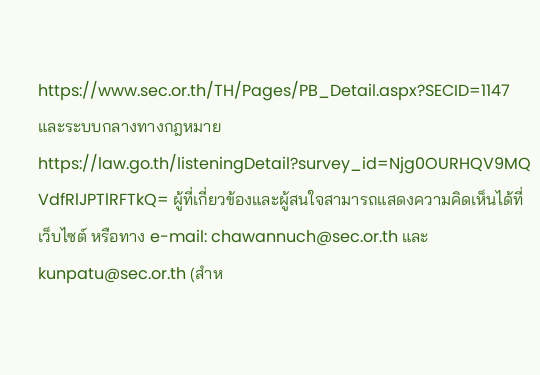https://www.sec.or.th/TH/Pages/PB_Detail.aspx?SECID=1147 และระบบกลางทางกฎหมาย https://law.go.th/listeningDetail?survey_id=Njg0OURHQV9MQ VdfRlJPTlRFTkQ= ผู้ที่เกี่ยวข้องและผู้สนใจสามารถแสดงความคิดเห็นได้ที่เว็บไซต์ หรือทาง e-mail: chawannuch@sec.or.th และ kunpatu@sec.or.th (สำห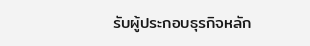รับผู้ประกอบธุรกิจหลัก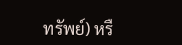ทรัพย์) หรื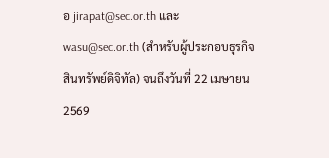อ jirapat@sec.or.th และ wasu@sec.or.th (สำหรับผู้ประกอบธุรกิจสินทรัพย์ดิจิทัล) จนถึงวันที่ 22 เมษายน 2569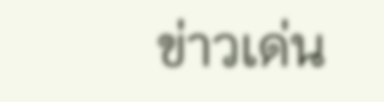ข่าวเด่น